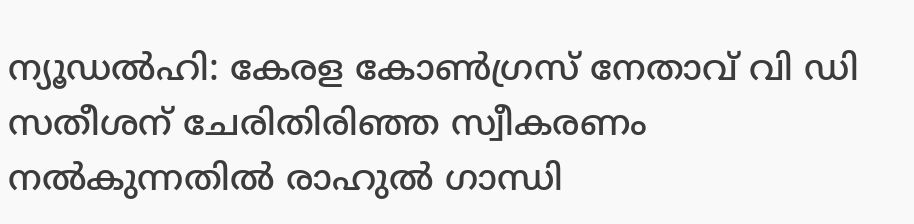ന്യൂഡല്‍ഹി: കേരള കോണ്‍ഗ്രസ് നേതാവ് വി ഡി സതീശന് ചേരിതിരിഞ്ഞ സ്വീകരണം നല്‍കുന്നതില്‍ രാഹുല്‍ ഗാന്ധി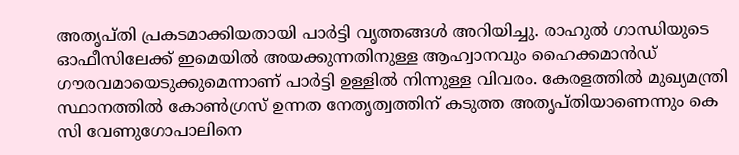അതൃപ്തി പ്രകടമാക്കിയതായി പാര്‍ട്ടി വൃത്തങ്ങള്‍ അറിയിച്ചു. രാഹുല്‍ ഗാന്ധിയുടെ ഓഫീസിലേക്ക് ഇമെയില്‍ അയക്കുന്നതിനുള്ള ആഹ്വാനവും ഹൈക്കമാന്‍ഡ് ഗൗരവമായെടുക്കുമെന്നാണ് പാര്‍ട്ടി ഉള്ളില്‍ നിന്നുള്ള വിവരം. കേരളത്തില്‍ മുഖ്യമന്ത്രി സ്ഥാനത്തില്‍ കോണ്‍ഗ്രസ് ഉന്നത നേതൃത്വത്തിന് കടുത്ത അതൃപ്തിയാണെന്നും കെ സി വേണുഗോപാലിനെ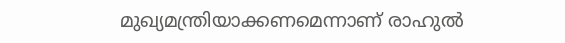മുഖ്യമന്ത്രിയാക്കണമെന്നാണ് രാഹുല്‍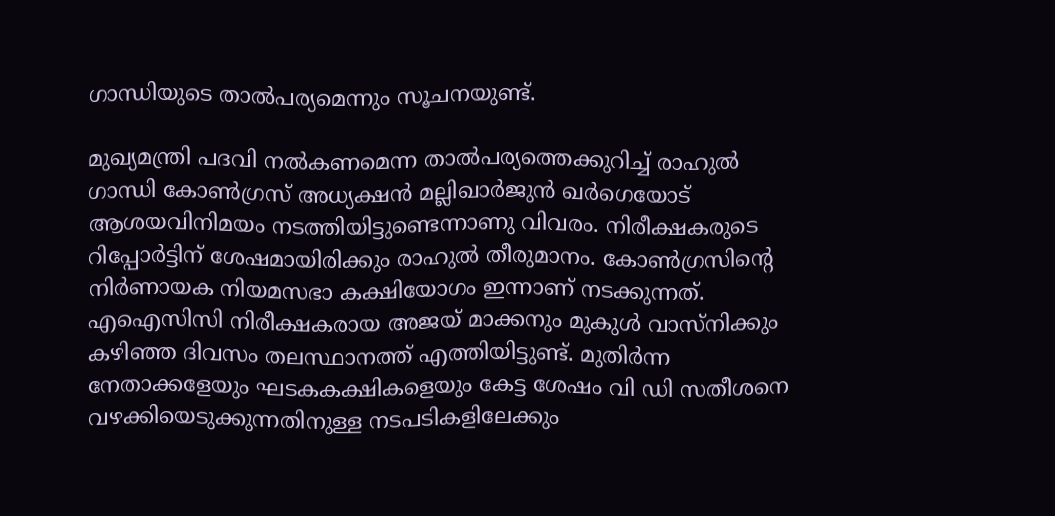ഗാന്ധിയുടെ താല്‍പര്യമെന്നും സൂചനയുണ്ട്.

മുഖ്യമന്ത്രി പദവി നല്‍കണമെന്ന താല്‍പര്യത്തെക്കുറിച്ച് രാഹുല്‍ ഗാന്ധി കോണ്‍ഗ്രസ് അധ്യക്ഷന്‍ മല്ലിഖാര്‍ജുന്‍ ഖര്‍ഗെയോട് ആശയവിനിമയം നടത്തിയിട്ടുണ്ടെന്നാണു വിവരം. നിരീക്ഷകരുടെ റിപ്പോര്‍ട്ടിന് ശേഷമായിരിക്കും രാഹുല്‍ തീരുമാനം. കോണ്‍ഗ്രസിന്റെ നിര്‍ണായക നിയമസഭാ കക്ഷിയോഗം ഇന്നാണ് നടക്കുന്നത്. എഐസിസി നിരീക്ഷകരായ അജയ് മാക്കനും മുകുള്‍ വാസ്‌നിക്കും കഴിഞ്ഞ ദിവസം തലസ്ഥാനത്ത് എത്തിയിട്ടുണ്ട്. മുതിര്‍ന്ന നേതാക്കളേയും ഘടകകക്ഷികളെയും കേട്ട ശേഷം വി ഡി സതീശനെ വഴക്കിയെടുക്കുന്നതിനുള്ള നടപടികളിലേക്കും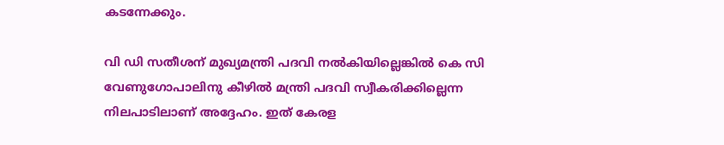കടന്നേക്കും.

വി ഡി സതീശന് മുഖ്യമന്ത്രി പദവി നല്‍കിയില്ലെങ്കില്‍ കെ സി വേണുഗോപാലിനു കീഴില്‍ മന്ത്രി പദവി സ്വീകരിക്കില്ലെന്ന നിലപാടിലാണ് അദ്ദേഹം. ഇത് കേരള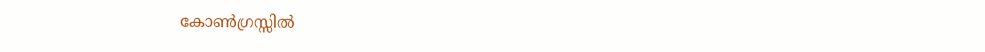കോണ്‍ഗ്രസ്സില്‍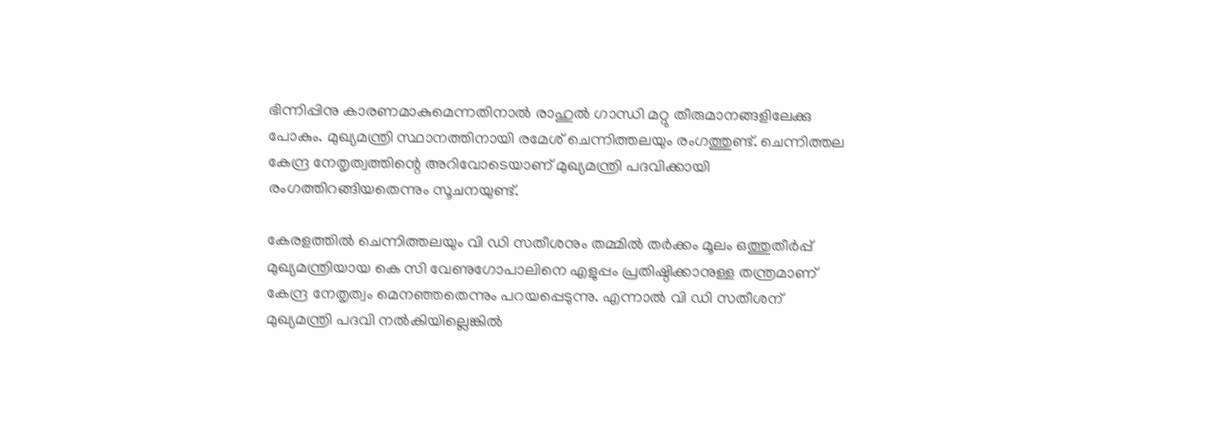ഭിന്നിപ്പിനു കാരണമാകുമെന്നതിനാല്‍ രാഹുല്‍ ഗാന്ധി മറ്റു തീരുമാനങ്ങളിലേക്കു പോകും. മുഖ്യമന്ത്രി സ്ഥാനത്തിനായി രമേശ് ചെന്നിത്തലയും രംഗത്തുണ്ട്. ചെന്നിത്തല കേന്ദ്ര നേതൃത്വത്തിന്റെ അറിവോടെയാണ് മുഖ്യമന്ത്രി പദവിക്കായി രംഗത്തിറങ്ങിയതെന്നും സൂചനയുണ്ട്.

കേരളത്തില്‍ ചെന്നിത്തലയും വി ഡി സതീശനും തമ്മില്‍ തര്‍ക്കം മൂലം ഒത്തുതീർപ്പ് മുഖ്യമന്ത്രിയായ കെ സി വേണുഗോപാലിനെ എളുപ്പം പ്രതിഷ്ഠിക്കാനുള്ള തന്ത്രമാണ് കേന്ദ്ര നേതൃത്വം മെനഞ്ഞതെന്നും പറയപ്പെടുന്നു. എന്നാല്‍ വി ഡി സതീശന് മുഖ്യമന്ത്രി പദവി നല്‍കിയില്ലെങ്കില്‍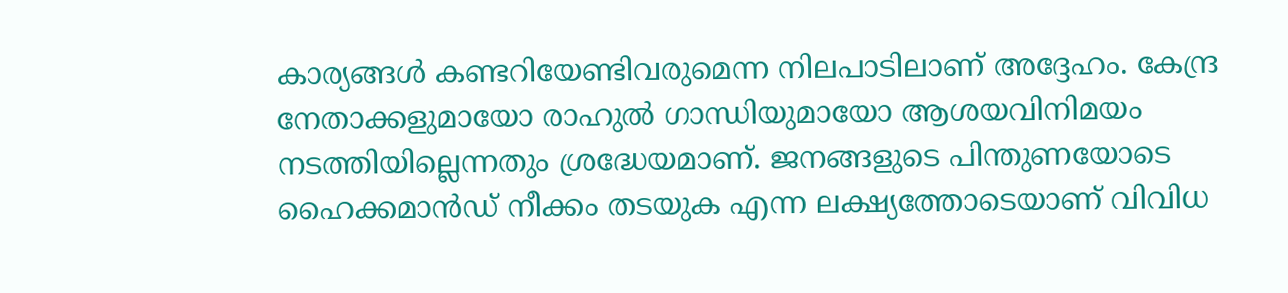കാര്യങ്ങള്‍ കണ്ടറിയേണ്ടിവരുമെന്ന നിലപാടിലാണ് അദ്ദേഹം. കേന്ദ്ര നേതാക്കളുമായോ രാഹുല്‍ ഗാന്ധിയുമായോ ആശയവിനിമയം നടത്തിയില്ലെന്നതും ശ്രദ്ധേയമാണ്. ജനങ്ങളുടെ പിന്തുണയോടെ ഹൈക്കമാന്‍ഡ് നീക്കം തടയുക എന്ന ലക്ഷ്യത്തോടെയാണ് വിവിധ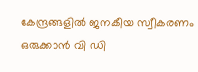കേന്ദ്രങ്ങളില്‍ ജനകീയ സ്വീകരണം ഒരുക്കാന്‍ വി ഡി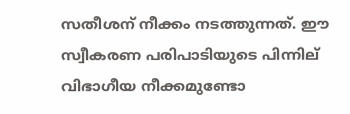സതീശന് നീക്കം നടത്തുന്നത്. ഈ സ്വീകരണ പരിപാടിയുടെ പിന്നില് വിഭാഗീയ നീക്കമുണ്ടോ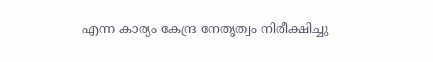എന്ന കാര്യം കേന്ദ്ര നേതൃത്വം നിരീക്ഷിച്ചു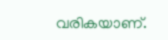വരികയാണ്.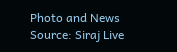Photo and News Source: Siraj Live